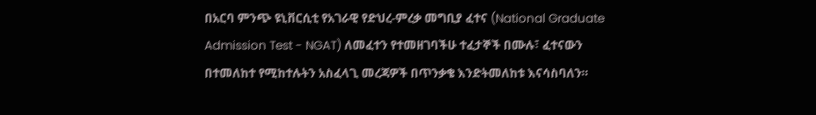በአርባ ምንጭ ዩኒቨርሲቲ የአገራዊ የድህረ-ምረቃ መግቢያ ፈተና (National Graduate Admission Test - NGAT) ለመፈተን የተመዘገባችሁ ተፈታኞች በሙሉ፣ ፈተናውን በተመለከተ የሚከተሉትን አስፈላጊ መረጃዎች በጥንቃቄ እንድትመለከቱ እናሳስባለን።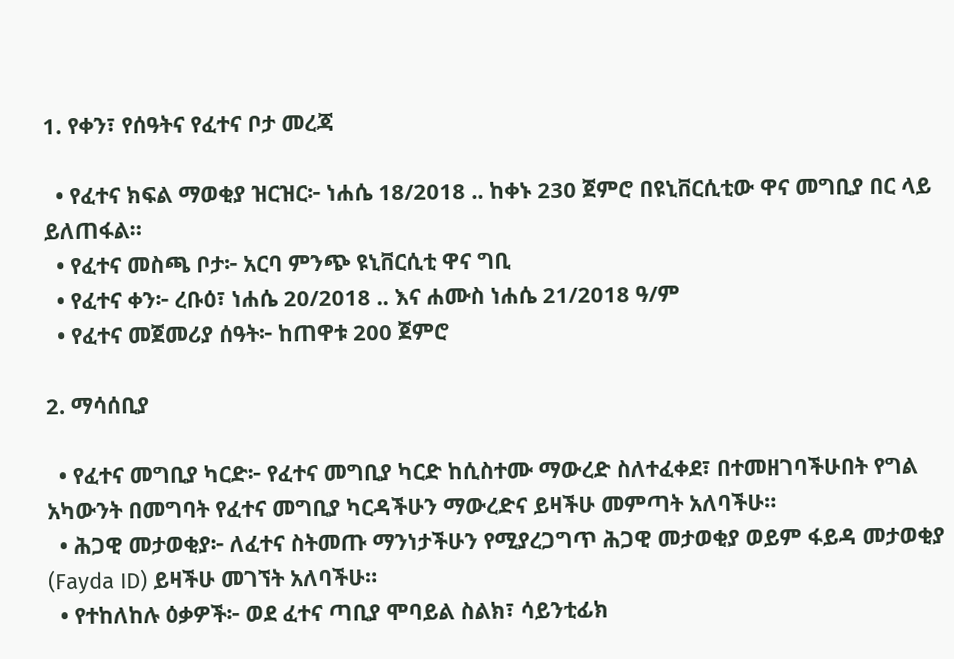1. የቀን፣ የሰዓትና የፈተና ቦታ መረጃ

  • የፈተና ክፍል ማወቂያ ዝርዝር፦ ነሐሴ 18/2018 .. ከቀኑ 230 ጀምሮ በዩኒቨርሲቲው ዋና መግቢያ በር ላይ ይለጠፋል።
  • የፈተና መስጫ ቦታ፦ አርባ ምንጭ ዩኒቨርሲቲ ዋና ግቢ
  • የፈተና ቀን፦ ረቡዕ፣ ነሐሴ 20/2018 .. እና ሐሙስ ነሐሴ 21/2018 ዓ/ም
  • የፈተና መጀመሪያ ሰዓት፦ ከጠዋቱ 200 ጀምሮ

2. ማሳሰቢያ

  • የፈተና መግቢያ ካርድ፦ የፈተና መግቢያ ካርድ ከሲስተሙ ማውረድ ስለተፈቀደ፣ በተመዘገባችሁበት የግል አካውንት በመግባት የፈተና መግቢያ ካርዳችሁን ማውረድና ይዛችሁ መምጣት አለባችሁ።
  • ሕጋዊ መታወቂያ፦ ለፈተና ስትመጡ ማንነታችሁን የሚያረጋግጥ ሕጋዊ መታወቂያ ወይም ፋይዳ መታወቂያ (Fayda ID) ይዛችሁ መገኘት አለባችሁ።
  • የተከለከሉ ዕቃዎች፦ ወደ ፈተና ጣቢያ ሞባይል ስልክ፣ ሳይንቲፊክ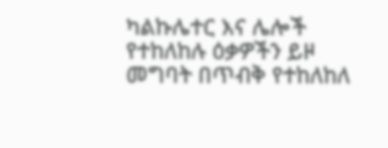ካልኩሌተር እና ሌሎች የተከለከሉ ዕቃዎችን ይዞ መግባት በጥብቅ የተከለከለ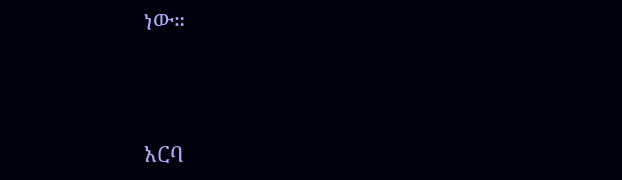ነው።



አርባ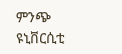ምንጭ ዩኒቨርሲቲ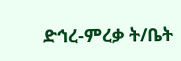ድኅረ-ምረቃ ት/ቤት